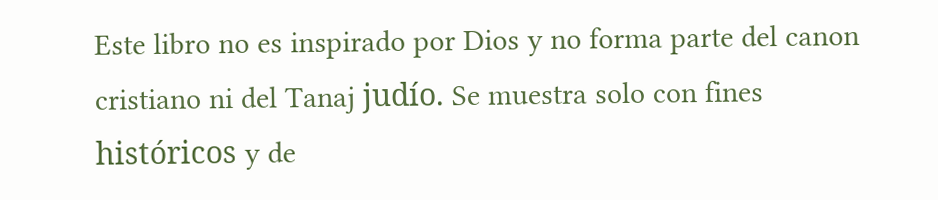Este libro no es inspirado por Dios y no forma parte del canon cristiano ni del Tanaj judío. Se muestra solo con fines históricos y de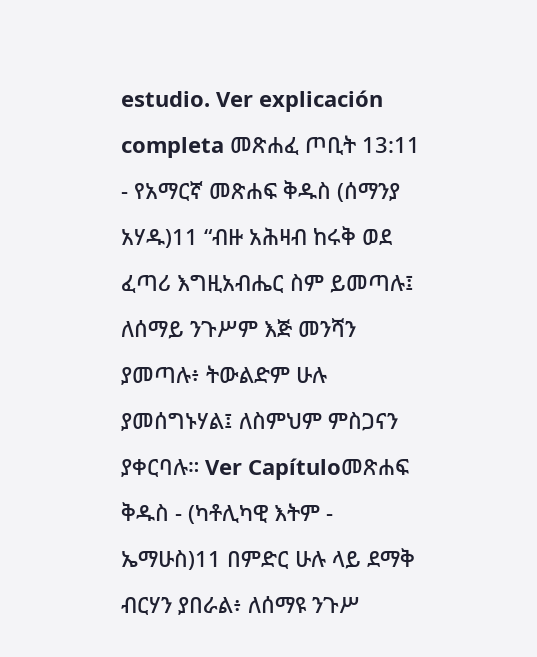estudio. Ver explicación completa መጽሐፈ ጦቢት 13:11 - የአማርኛ መጽሐፍ ቅዱስ (ሰማንያ አሃዱ)11 “ብዙ አሕዛብ ከሩቅ ወደ ፈጣሪ እግዚአብሔር ስም ይመጣሉ፤ ለሰማይ ንጉሥም እጅ መንሻን ያመጣሉ፥ ትውልድም ሁሉ ያመሰግኑሃል፤ ለስምህም ምስጋናን ያቀርባሉ። Ver Capítuloመጽሐፍ ቅዱስ - (ካቶሊካዊ እትም - ኤማሁስ)11 በምድር ሁሉ ላይ ደማቅ ብርሃን ያበራል፥ ለሰማዩ ንጉሥ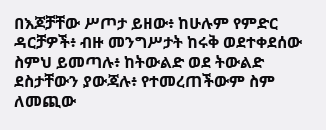በእጆቻቸው ሥጦታ ይዘው፥ ከሁሉም የምድር ዳርቻዎች፥ ብዙ መንግሥታት ከሩቅ ወደተቀደሰው ስምህ ይመጣሉ፥ ከትውልድ ወደ ትውልድ ደስታቸውን ያውጃሉ፥ የተመረጠችውም ስም ለመጪው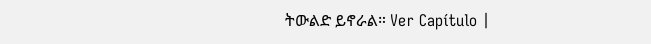ትውልድ ይኖራል። Ver Capítulo |